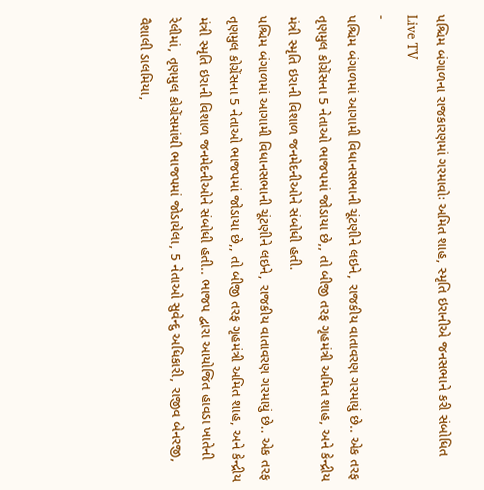પશ્ચિમ બંગાળના રાજકારણમાં ગરમાવોઃ અમિત શાહ, સ્મૃતિ ઇરાનીએ જનસભાને કરી સંબોધિત
Live TV
-
પશ્ચિમ બંગાળમાં આગામી વિધાનસભાની ચૂંટણીને લઇને, રાજકીય વાતાવરણ ગરમાયું છે.. એક તરફ તૃણમુલ કોગ્રેંસના 5 નેતાઓ ભાજપમાં જોડાયા છે,, તો બીજી તરફ ગૃહમંત્રી અમિત શાહ, અને કેન્દ્રીય મંત્રી સ્મૃતિ ઇરાની વિશાળ જનમેદનીઓને સંબોધી હતી.
પશ્ચિમ બંગાળમાં આગામી વિધાનસભાની ચૂંટણીને લઇને, રાજકીય વાતાવરણ ગરમાયું છે.. એક તરફ તૃણમુલ કોગ્રેંસના 5 નેતાઓ ભાજપમાં જોડાયા છે,, તો બીજી તરફ ગૃહમંત્રી અમિત શાહ, અને કેન્દ્રીય મંત્રી સ્મૃતિ ઇરાની વિશાળ જનમેદનીઓને સંબોધી હતી.. ભાજપ દ્વારા આયોજિત હાવડા ખાતેની રેલીમાં, તૃણમુલ કોગ્રેંસમાંથી ભાજપમાં જોડાયેલા, 5 નેતાઓ સુવેન્દુ અધિકારી, રાજીવ બેનરજી, વૈશાલી ડાલમિયા,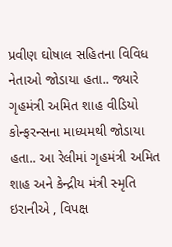પ્રવીણ ઘોષાલ સહિતના વિવિધ નેતાઓ જોડાયા હતા.. જ્યારે ગૃહમંત્રી અમિત શાહ વીડિયો કોન્ફરન્સના માધ્યમથી જોડાયા હતા.. આ રેલીમાં ગૃહમંત્રી અમિત શાહ અને કેન્દ્રીય મંત્રી સ્મૃતિ ઇરાનીએ , વિપક્ષ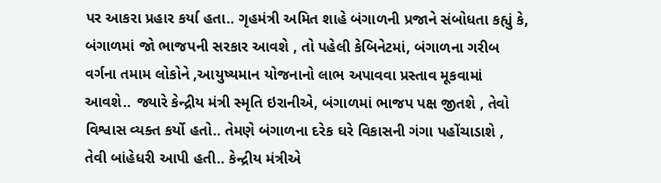પર આકરા પ્રહાર કર્યા હતા.. ગૃહમંત્રી અમિત શાહે બંગાળની પ્રજાને સંબોધતા કહ્યું કે, બંગાળમાં જો ભાજપની સરકાર આવશે , તો પહેલી કેબિનેટમાં, બંગાળના ગરીબ વર્ગના તમામ લોકોને ,આયુષ્યમાન યોજનાનો લાભ અપાવવા પ્રસ્તાવ મૂકવામાં આવશે.. જ્યારે કેન્દ્રીય મંત્રી સ્મૃતિ ઇરાનીએ, બંગાળમાં ભાજપ પક્ષ જીતશે , તેવો વિશ્વાસ વ્યક્ત કર્યો હતો.. તેમણે બંગાળના દરેક ઘરે વિકાસની ગંગા પહોંચાડાશે , તેવી બાંહેધરી આપી હતી.. કેન્દ્રીય મંત્રીએ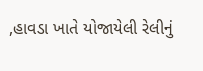,હાવડા ખાતે યોજાયેલી રેલીનું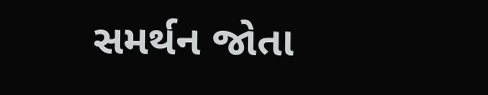સમર્થન જોતા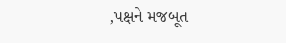,પક્ષને મજબૂત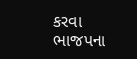કરવા ભાજપના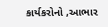કાર્યકરોનો ,આભાર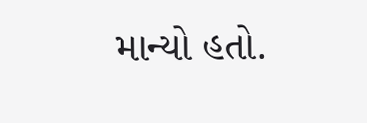માન્યો હતો.